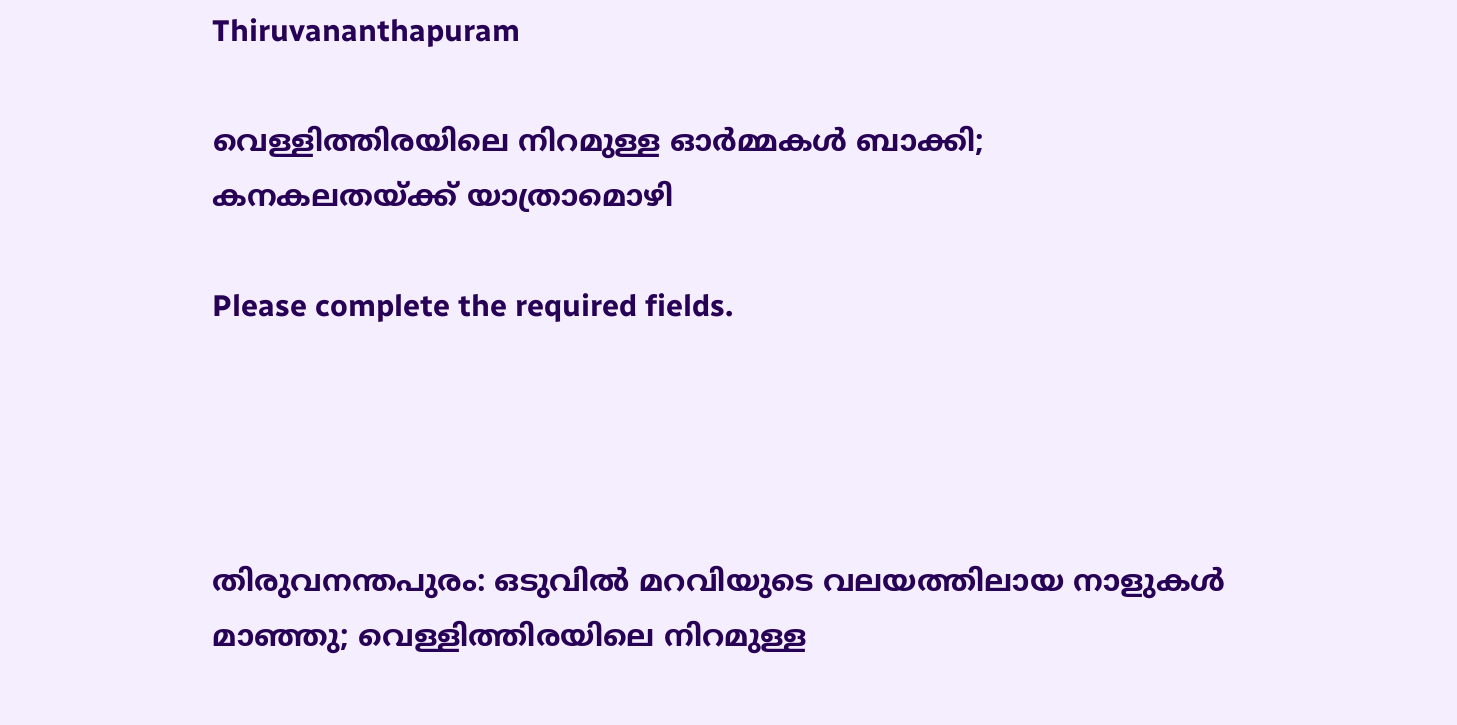Thiruvananthapuram

വെള്ളിത്തിരയിലെ നിറമുള്ള ഓർമ്മകൾ ബാക്കി; കനകലതയ്ക്ക് യാത്രാമൊഴി

Please complete the required fields.




തിരുവനന്തപുരം: ഒടുവിൽ മറവിയുടെ വലയത്തിലായ നാളുകൾ മാഞ്ഞു; വെള്ളിത്തിരയിലെ നിറമുള്ള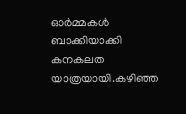ഓർമ്മകൾ ബാക്കിയാക്കി കനകലത യാത്രയായി.കഴിഞ്ഞ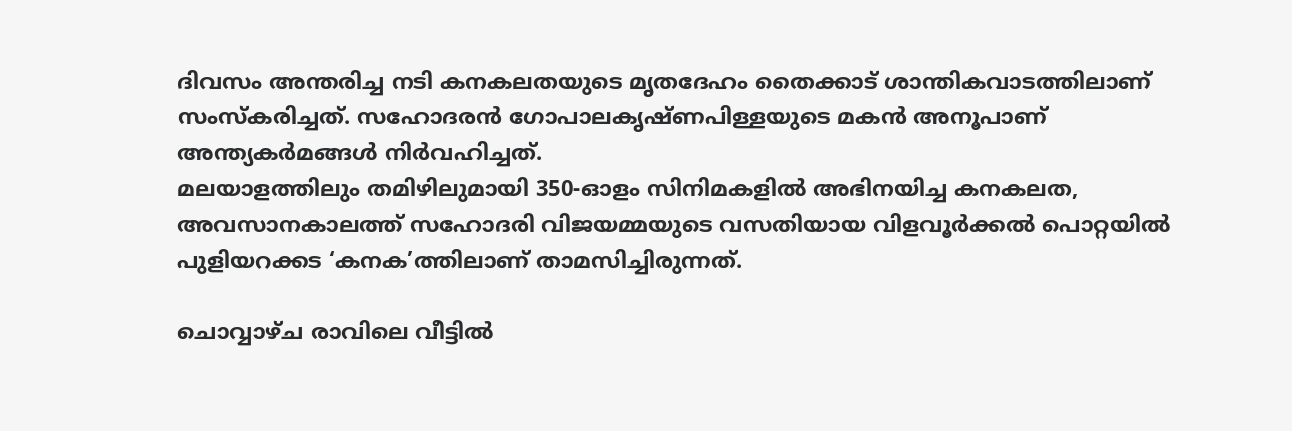ദിവസം അന്തരിച്ച നടി കനകലതയുടെ മൃതദേഹം തൈക്കാട് ശാന്തികവാടത്തിലാണ് സംസ്കരിച്ചത്. സഹോദരൻ ഗോപാലകൃഷ്ണപിള്ളയുടെ മകൻ അനൂപാണ് അന്ത്യകർമങ്ങൾ നിർവഹിച്ചത്.
മലയാളത്തിലും തമിഴിലുമായി 350-ഓളം സിനിമകളിൽ അഭിനയിച്ച കനകലത, അവസാനകാലത്ത് സഹോദരി വിജയമ്മയുടെ വസതിയായ വിളവൂർക്കൽ പൊറ്റയിൽ പുളിയറക്കട ‘കനക’ത്തിലാണ് താമസിച്ചിരുന്നത്.

ചൊവ്വാഴ്ച രാവിലെ വീട്ടിൽ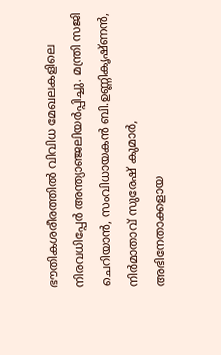ഭൗതികശരീരത്തിൽ വിവിധ മേഖലകളിലെ നിരവധിപ്പേർ അന്ത്യാഞ്ജലിയർപ്പിച്ചു. മന്ത്രി സജി ചെറിയാൻ, സംവിധായകൻ ബി.ഉണ്ണികൃഷ്ണൻ, നിർമാതാവ് സുരേഷ്‌ കുമാർ, അഭിനേതാക്കളായ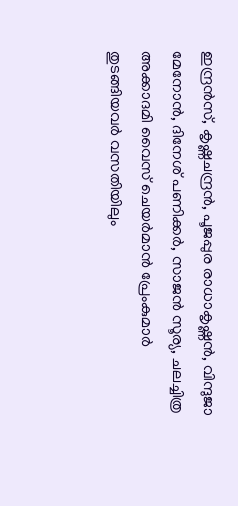ഇന്ദ്രൻസ്, കൃഷ്ണചന്ദ്രൻ, പൂജപ്പുര രാധാകൃഷ്ണൻ, വിന്ദുജാ മേനോൻ, ദിനേശ് പണിക്കർ, സാജൻ സൂര്യ, ചലച്ചിത്ര അക്കാദമി വൈസ് ചെയർമാൻ പ്രേംകുമാർ തുടങ്ങിയവർ വസതിയിലും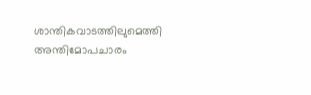ശാന്തികവാടത്തിലുമെത്തി അന്തിമോപചാരം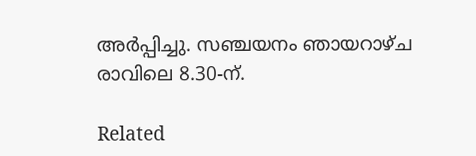അർപ്പിച്ചു. സഞ്ചയനം ഞായറാഴ്ച രാവിലെ 8.30-ന്.

Related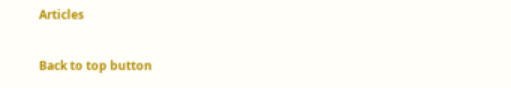Articles

Back to top button